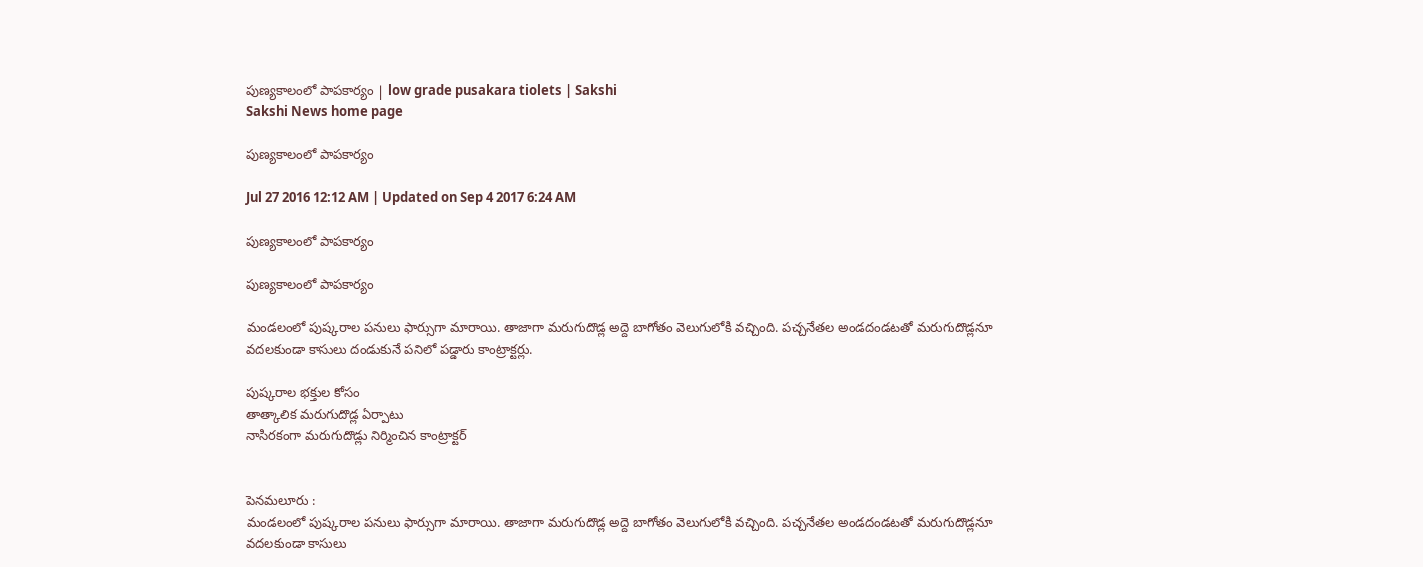పుణ్యకాలంలో పాపకార్యం | low grade pusakara tiolets | Sakshi
Sakshi News home page

పుణ్యకాలంలో పాపకార్యం

Jul 27 2016 12:12 AM | Updated on Sep 4 2017 6:24 AM

పుణ్యకాలంలో పాపకార్యం

పుణ్యకాలంలో పాపకార్యం

మండలంలో పుష్కరాల పనులు ఫార్సుగా మారాయి. తాజాగా మరుగుదొడ్ల అద్దె బాగోతం వెలుగులోకి వచ్చింది. పచ్చనేతల అండదండటతో మరుగుదొడ్లనూ వదలకుండా కాసులు దండుకునే పనిలో పడ్డారు కాంట్రాక్టర్లు.

పుష్కరాల భక్తుల కోసం
తాత్కాలిక మరుగుదొడ్ల ఏర్పాటు
నాసిరకంగా మరుగుదొడ్లు నిర్మించిన కాంట్రాక్టర్‌


పెనమలూరు :
మండలంలో పుష్కరాల పనులు ఫార్సుగా మారాయి. తాజాగా మరుగుదొడ్ల అద్దె బాగోతం వెలుగులోకి వచ్చింది. పచ్చనేతల అండదండటతో మరుగుదొడ్లనూ వదలకుండా కాసులు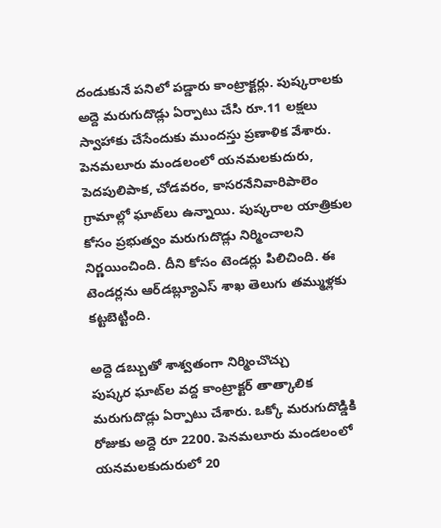దండుకునే పనిలో పడ్డారు కాంట్రాక్టర్లు. పుష్కరాలకు అద్దె మరుగుదొడ్లు ఏర్పాటు చేసి రూ.11 లక్షలు స్వాహాకు చేసేందుకు ముందస్తు ప్రణాళిక వేశారు. పెనమలూరు మండలంలో యనమలకుదురు, పెదపులిపాక, చోడవరం, కాసరనేనివారిపాలెం గ్రామాల్లో ఘాట్‌లు ఉన్నాయి. పుష్కరాల యాత్రికుల కోసం ప్రభుత్వం మరుగుదొడ్లు నిర్మించాలని నిర్ణయించింది. దీని కోసం టెండర్లు పిలిచింది. ఈ టెండర్లను ఆర్‌డబ్ల్యూఎస్‌ శాఖ తెలుగు తమ్ముళ్లకు కట్టబెట్టింది.

అద్దె డబ్బుతో శాశ్వతంగా నిర్మించొచ్చు
పుష్కర ఘాట్‌ల వద్ద కాంట్రాక్టర్‌ తాత్కాలిక మరుగుదొడ్లు ఏర్పాటు చేశారు. ఒక్కో మరుగుదొడ్డికి రోజుకు అద్దె రూ 2200. పెనమలూరు మండలంలో యనమలకుదురులో 20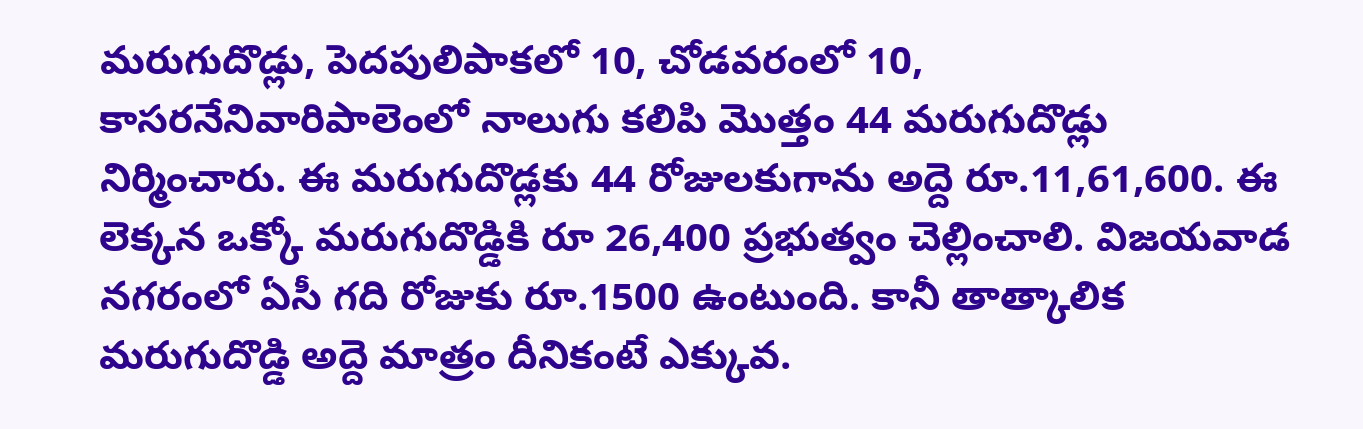మరుగుదొడ్లు, పెదపులిపాకలో 10, చోడవరంలో 10, కాసరనేనివారిపాలెంలో నాలుగు కలిపి మొత్తం 44 మరుగుదొడ్లు నిర్మించారు. ఈ మరుగుదొడ్లకు 44 రోజులకుగాను అద్దె రూ.11,61,600. ఈ లెక్కన ఒక్కో మరుగుదొడ్డికి రూ 26,400 ప్రభుత్వం చెల్లించాలి. విజయవాడ నగరంలో ఏసీ గది రోజుకు రూ.1500 ఉంటుంది. కానీ తాత్కాలిక మరుగుదొడ్డి అద్దె మాత్రం దీనికంటే ఎక్కువ.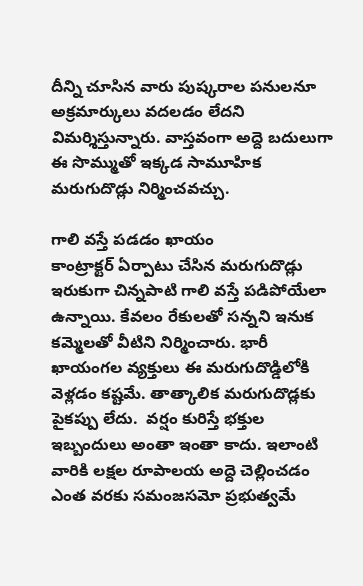దీన్ని చూసిన వారు పుష్కరాల పనులనూ అక్రమార్కులు వదలడం లేదని విమర్శిస్తున్నారు. వాస్తవంగా అద్దె బదులుగా ఈ సొమ్ముతో ఇక్కడ సామూహిక మరుగుదొడ్లు నిర్మించవచ్చు.

గాలి వస్తే పడడం ఖాయం
కాంట్రాక్టర్‌ ఏర్పాటు చేసిన మరుగుదొడ్లు ఇరుకుగా చిన్నపాటి గాలి వస్తే పడిపోయేలా ఉన్నాయి. కేవలం రేకులతో సన్నని ఇనుక కమ్మెలతో వీటిని నిర్మించారు. భారీ ఖాయంగల వ్యక్తులు ఈ మరుగుదొడ్డిలోకి వెళ్లడం కష్టమే. తాత్కాలిక మరుగుదొడ్లకు పైకప్పు లేదు.  వర్షం కురిస్తే భక్తుల ఇబ్బందులు అంతా ఇంతా కాదు. ఇలాంటి వారికి లక్షల రూపాలయ అద్దె చెల్లించడం ఎంత వరకు సమంజసమో ప్రభుత్వమే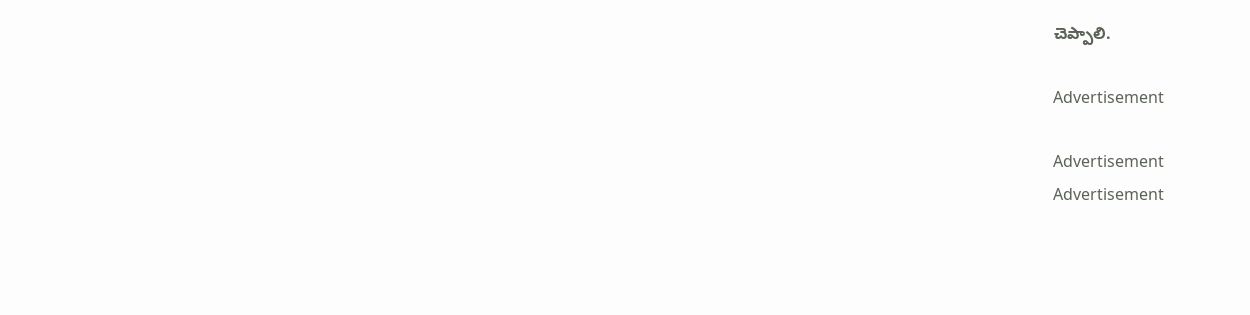చెప్పాలి.

Advertisement

Advertisement
Advertisement